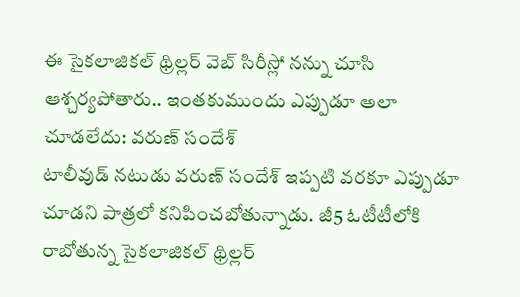ఈ సైకలాజికల్ థ్రిల్లర్ వెబ్ సిరీస్లో నన్ను చూసి ఆశ్చర్యపోతారు.. ఇంతకుముందు ఎప్పుడూ అలా చూడలేదు: వరుణ్ సందేశ్
టాలీవుడ్ నటుడు వరుణ్ సందేశ్ ఇప్పటి వరకూ ఎప్పుడూ చూడని పాత్రలో కనిపించబోతున్నాడు. జీ5 ఓటీటీలోకి రాబోతున్న సైకలాజికల్ థ్రిల్లర్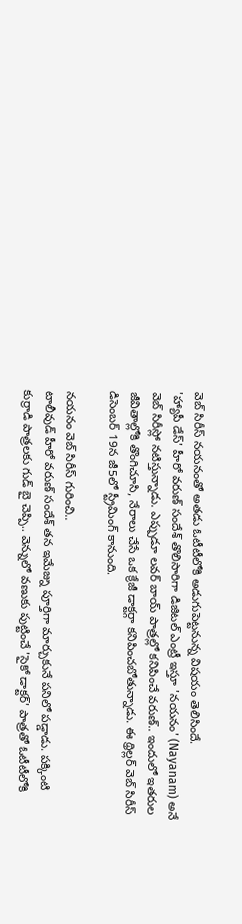వెబ్ సిరీస్ నయనంతో అతడు ఓటీటీలోకి అడుగుపెట్టనున్న విషయం తెలిసిందే.
'హ్యాపీ డేస్' హీరో వరుణ్ సందేశ్ తొలిసారిగా డిజిటల్ ఎంట్రీ ఇస్తూ 'నయనం' (Nayanam) అనే వెబ్ సిరీస్లో నటిస్తున్నాడు. ఎప్పుడూ లవర్ బాయ్ పాత్రల్లో కనిపించే వరుణ్.. ఇందులో ఇతరుల జీవితాల్లోకి తొంగిచూసి, నేరాలు చేసే ఒక క్రేజీ డాక్టర్గా కనిపించబోతున్నాడు. ఈ థ్రిల్లర్ వెబ్ సిరీస్ డిసెంబర్ 19న జీ5లో స్ట్రీమింగ్ కానుంది.

నయనం వెబ్ సిరీస్ గురించి..
టాలీవుడ్ హీరో వరుణ్ సందేశ్ తన ఇమేజ్ను పూర్తిగా మార్చుకునే పనిలో పడ్డాడు. పక్కింటి కుర్రాడి పాత్రలకు గుడ్ బై చెప్పి.. వెన్నులో వణుకు పుట్టించే 'సైకో డాక్టర్' పాత్రతో ఓటీటీలోకి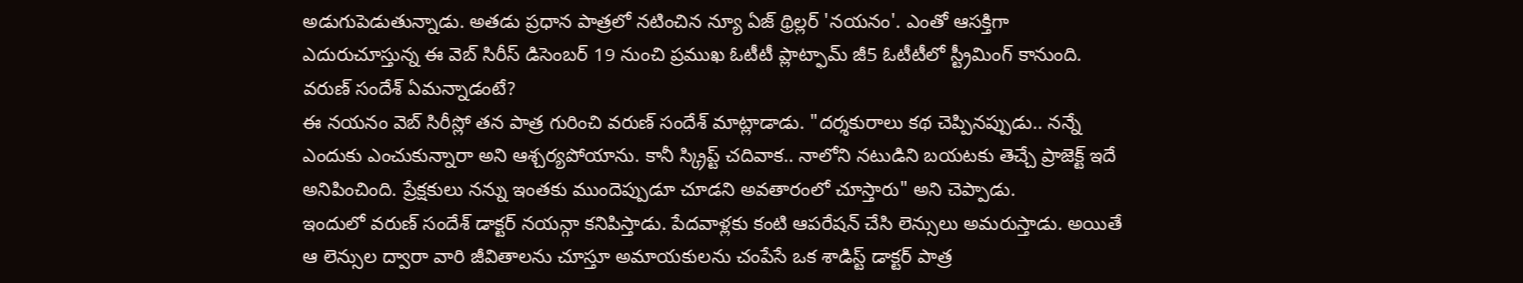అడుగుపెడుతున్నాడు. అతడు ప్రధాన పాత్రలో నటించిన న్యూ ఏజ్ థ్రిల్లర్ 'నయనం'. ఎంతో ఆసక్తిగా ఎదురుచూస్తున్న ఈ వెబ్ సిరీస్ డిసెంబర్ 19 నుంచి ప్రముఖ ఓటీటీ ప్లాట్ఫామ్ జీ5 ఓటీటీలో స్ట్రీమింగ్ కానుంది.
వరుణ్ సందేశ్ ఏమన్నాడంటే?
ఈ నయనం వెబ్ సిరీస్లో తన పాత్ర గురించి వరుణ్ సందేశ్ మాట్లాడాడు. "దర్శకురాలు కథ చెప్పినప్పుడు.. నన్నే ఎందుకు ఎంచుకున్నారా అని ఆశ్చర్యపోయాను. కానీ స్క్రిప్ట్ చదివాక.. నాలోని నటుడిని బయటకు తెచ్చే ప్రాజెక్ట్ ఇదే అనిపించింది. ప్రేక్షకులు నన్ను ఇంతకు ముందెప్పుడూ చూడని అవతారంలో చూస్తారు" అని చెప్పాడు.
ఇందులో వరుణ్ సందేశ్ డాక్టర్ నయన్గా కనిపిస్తాడు. పేదవాళ్లకు కంటి ఆపరేషన్ చేసి లెన్సులు అమరుస్తాడు. అయితే ఆ లెన్సుల ద్వారా వారి జీవితాలను చూస్తూ అమాయకులను చంపేసే ఒక శాడిస్ట్ డాక్టర్ పాత్ర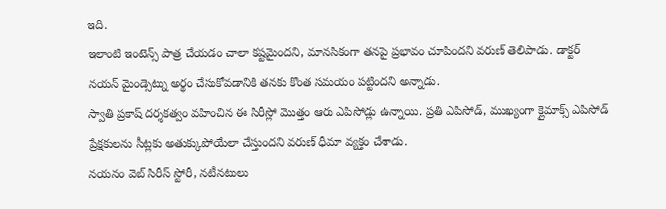ఇది.
ఇలాంటి ఇంటెన్స్ పాత్ర చేయడం చాలా కష్టమైందని, మానసికంగా తనపై ప్రభావం చూపిందని వరుణ్ తెలిపాడు. డాక్టర్ నయన్ మైండ్సెట్ను అర్థం చేసుకోవడానికి తనకు కొంత సమయం పట్టిందని అన్నాడు.
స్వాతి ప్రకాష్ దర్శకత్వం వహించిన ఈ సిరీస్లో మొత్తం ఆరు ఎపిసోడ్లు ఉన్నాయి. ప్రతి ఎపిసోడ్, ముఖ్యంగా క్లైమాక్స్ ఎపిసోడ్ ప్రేక్షకులను సీట్లకు అతుక్కుపోయేలా చేస్తుందని వరుణ్ ధీమా వ్యక్తం చేశాడు.
నయనం వెబ్ సిరీస్ స్టోరీ, నటీనటులు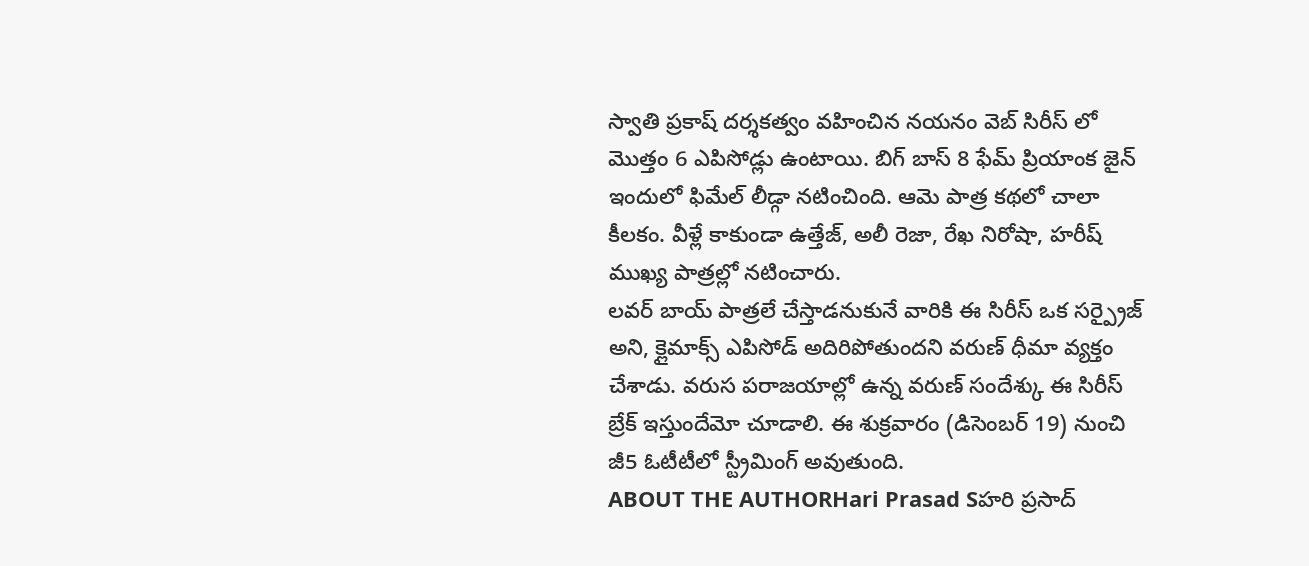స్వాతి ప్రకాష్ దర్శకత్వం వహించిన నయనం వెబ్ సిరీస్ లో మొత్తం 6 ఎపిసోడ్లు ఉంటాయి. బిగ్ బాస్ 8 ఫేమ్ ప్రియాంక జైన్ ఇందులో ఫిమేల్ లీడ్గా నటించింది. ఆమె పాత్ర కథలో చాలా కీలకం. వీళ్లే కాకుండా ఉత్తేజ్, అలీ రెజా, రేఖ నిరోషా, హరీష్ ముఖ్య పాత్రల్లో నటించారు.
లవర్ బాయ్ పాత్రలే చేస్తాడనుకునే వారికి ఈ సిరీస్ ఒక సర్ప్రైజ్ అని, క్లైమాక్స్ ఎపిసోడ్ అదిరిపోతుందని వరుణ్ ధీమా వ్యక్తం చేశాడు. వరుస పరాజయాల్లో ఉన్న వరుణ్ సందేశ్కు ఈ సిరీస్ బ్రేక్ ఇస్తుందేమో చూడాలి. ఈ శుక్రవారం (డిసెంబర్ 19) నుంచి జీ5 ఓటీటీలో స్ట్రీమింగ్ అవుతుంది.
ABOUT THE AUTHORHari Prasad Sహరి ప్రసాద్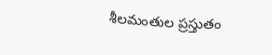శీలమంతుల ప్రస్తుతం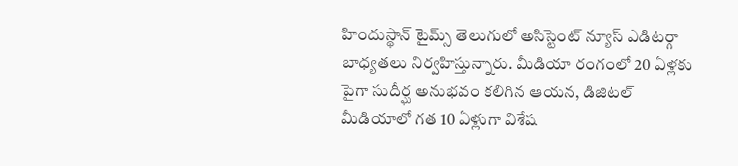హిందుస్థాన్ టైమ్స్ తెలుగులో అసిస్టెంట్ న్యూస్ ఎడిటర్గా బాధ్యతలు నిర్వహిస్తున్నారు. మీడియా రంగంలో 20 ఏళ్లకు పైగా సుదీర్ఘ అనుభవం కలిగిన ఆయన, డిజిటల్ మీడియాలో గత 10 ఏళ్లుగా విశేష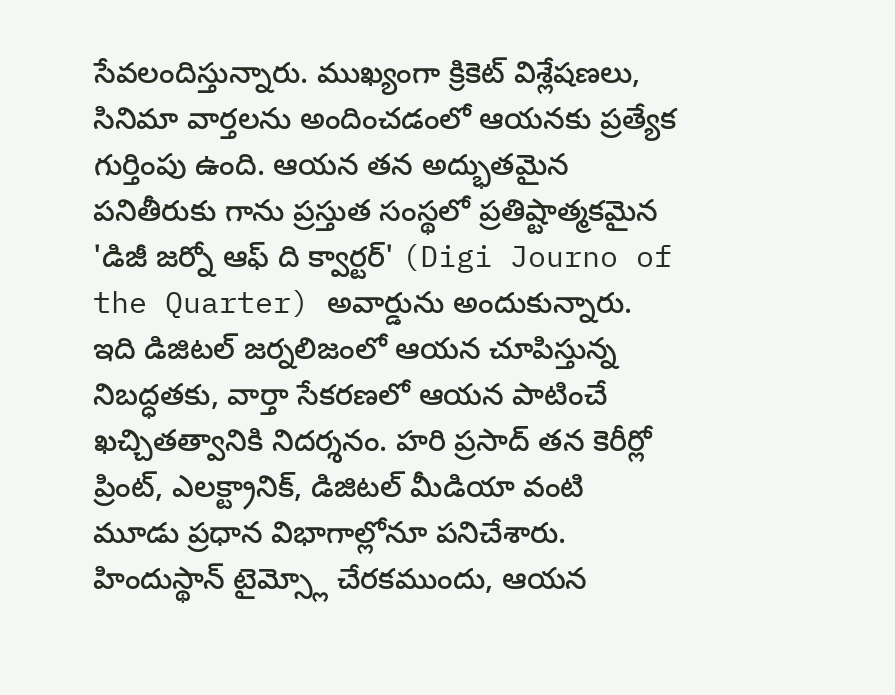సేవలందిస్తున్నారు. ముఖ్యంగా క్రికెట్ విశ్లేషణలు, సినిమా వార్తలను అందించడంలో ఆయనకు ప్రత్యేక గుర్తింపు ఉంది. ఆయన తన అద్భుతమైన పనితీరుకు గాను ప్రస్తుత సంస్థలో ప్రతిష్టాత్మకమైన 'డిజీ జర్నో ఆఫ్ ది క్వార్టర్' (Digi Journo of the Quarter) అవార్డును అందుకున్నారు. ఇది డిజిటల్ జర్నలిజంలో ఆయన చూపిస్తున్న నిబద్ధతకు, వార్తా సేకరణలో ఆయన పాటించే ఖచ్చితత్వానికి నిదర్శనం. హరి ప్రసాద్ తన కెరీర్లో ప్రింట్, ఎలక్ట్రానిక్, డిజిటల్ మీడియా వంటి మూడు ప్రధాన విభాగాల్లోనూ పనిచేశారు. హిందుస్థాన్ టైమ్స్లో చేరకముందు, ఆయన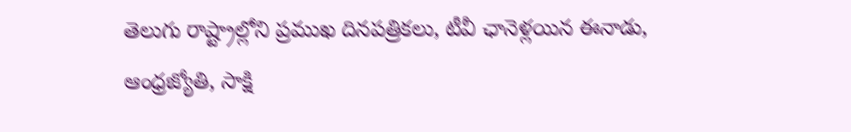తెలుగు రాష్ట్రాల్లోని ప్రముఖ దినపత్రికలు, టీవీ ఛానెళ్లయిన ఈనాడు, ఆంధ్రజ్యోతి, సాక్షి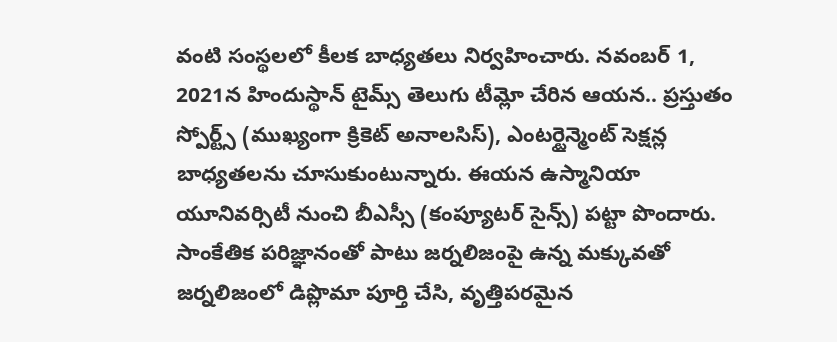వంటి సంస్థలలో కీలక బాధ్యతలు నిర్వహించారు. నవంబర్ 1, 2021న హిందుస్థాన్ టైమ్స్ తెలుగు టీమ్లో చేరిన ఆయన.. ప్రస్తుతం స్పోర్ట్స్ (ముఖ్యంగా క్రికెట్ అనాలసిస్), ఎంటర్టైన్మెంట్ సెక్షన్ల బాధ్యతలను చూసుకుంటున్నారు. ఈయన ఉస్మానియా యూనివర్సిటీ నుంచి బీఎస్సీ (కంప్యూటర్ సైన్స్) పట్టా పొందారు. సాంకేతిక పరిజ్ఞానంతో పాటు జర్నలిజంపై ఉన్న మక్కువతో జర్నలిజంలో డిప్లొమా పూర్తి చేసి, వృత్తిపరమైన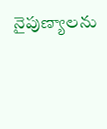నైపుణ్యాలను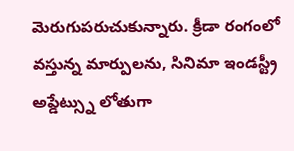మెరుగుపరుచుకున్నారు. క్రీడా రంగంలో వస్తున్న మార్పులను, సినిమా ఇండస్ట్రీ అప్డేట్స్ను లోతుగా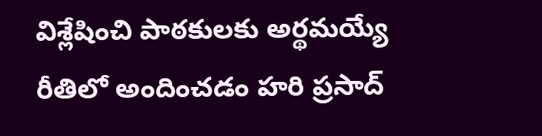విశ్లేషించి పాఠకులకు అర్థమయ్యే రీతిలో అందించడం హరి ప్రసాద్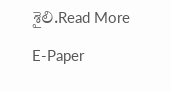శైలి.Read More

E-Paper